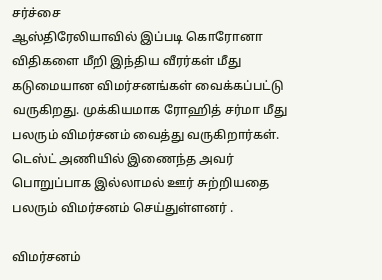சர்ச்சை
ஆஸ்திரேலியாவில் இப்படி கொரோனா விதிகளை மீறி இந்திய வீரர்கள் மீது கடுமையான விமர்சனங்கள் வைக்கப்பட்டு வருகிறது. முக்கியமாக ரோஹித் சர்மா மீது பலரும் விமர்சனம் வைத்து வருகிறார்கள். டெஸ்ட் அணியில் இணைந்த அவர் பொறுப்பாக இல்லாமல் ஊர் சுற்றியதை பலரும் விமர்சனம் செய்துள்ளனர் .

விமர்சனம்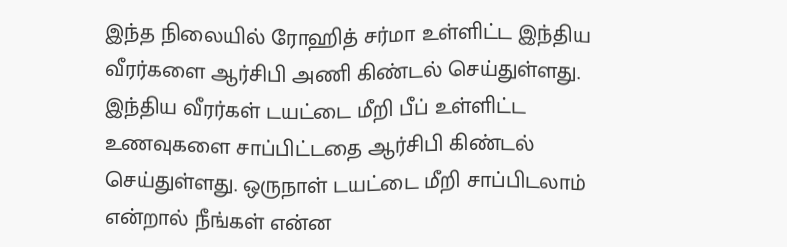இந்த நிலையில் ரோஹித் சர்மா உள்ளிட்ட இந்திய வீரர்களை ஆர்சிபி அணி கிண்டல் செய்துள்ளது. இந்திய வீரர்கள் டயட்டை மீறி பீப் உள்ளிட்ட உணவுகளை சாப்பிட்டதை ஆர்சிபி கிண்டல் செய்துள்ளது. ஒருநாள் டயட்டை மீறி சாப்பிடலாம் என்றால் நீங்கள் என்ன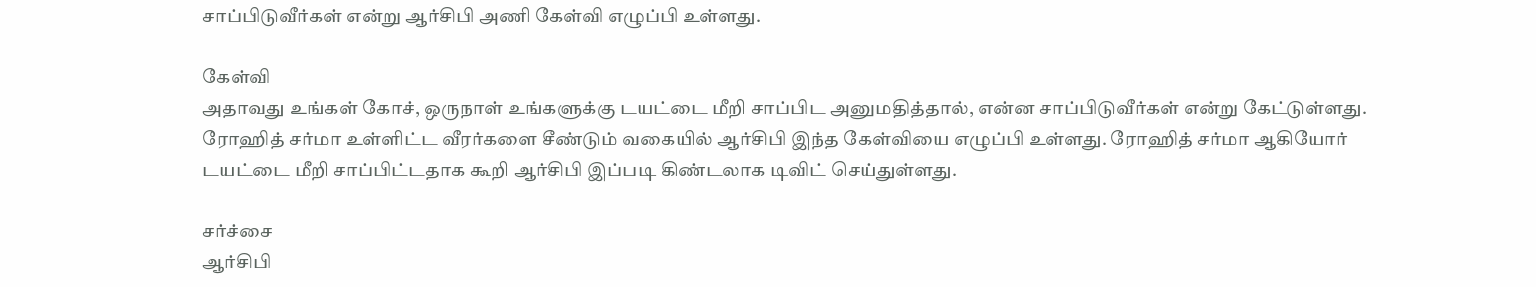சாப்பிடுவீர்கள் என்று ஆர்சிபி அணி கேள்வி எழுப்பி உள்ளது.

கேள்வி
அதாவது உங்கள் கோச், ஒருநாள் உங்களுக்கு டயட்டை மீறி சாப்பிட அனுமதித்தால், என்ன சாப்பிடுவீர்கள் என்று கேட்டுள்ளது. ரோஹித் சர்மா உள்ளிட்ட வீரர்களை சீண்டும் வகையில் ஆர்சிபி இந்த கேள்வியை எழுப்பி உள்ளது. ரோஹித் சர்மா ஆகியோர் டயட்டை மீறி சாப்பிட்டதாக கூறி ஆர்சிபி இப்படி கிண்டலாக டிவிட் செய்துள்ளது.

சர்ச்சை
ஆர்சிபி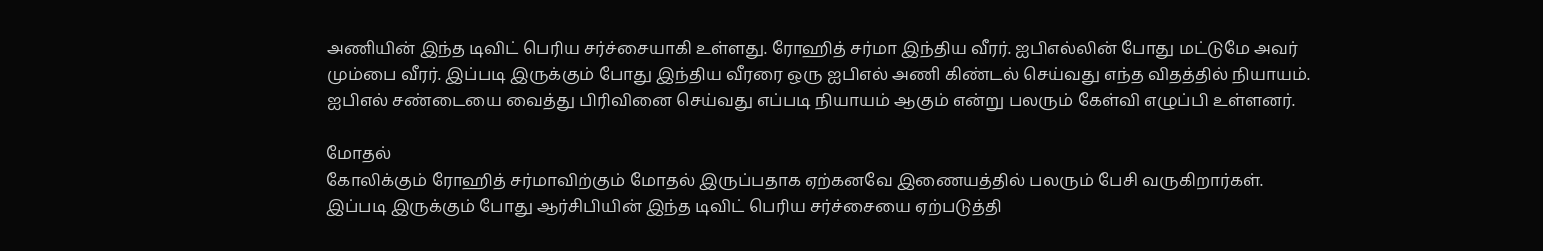அணியின் இந்த டிவிட் பெரிய சர்ச்சையாகி உள்ளது. ரோஹித் சர்மா இந்திய வீரர். ஐபிஎல்லின் போது மட்டுமே அவர் மும்பை வீரர். இப்படி இருக்கும் போது இந்திய வீரரை ஒரு ஐபிஎல் அணி கிண்டல் செய்வது எந்த விதத்தில் நியாயம். ஐபிஎல் சண்டையை வைத்து பிரிவினை செய்வது எப்படி நியாயம் ஆகும் என்று பலரும் கேள்வி எழுப்பி உள்ளனர்.

மோதல்
கோலிக்கும் ரோஹித் சர்மாவிற்கும் மோதல் இருப்பதாக ஏற்கனவே இணையத்தில் பலரும் பேசி வருகிறார்கள். இப்படி இருக்கும் போது ஆர்சிபியின் இந்த டிவிட் பெரிய சர்ச்சையை ஏற்படுத்தி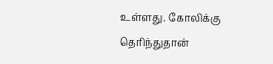உள்ளது. கோலிக்கு தெரிந்துதான்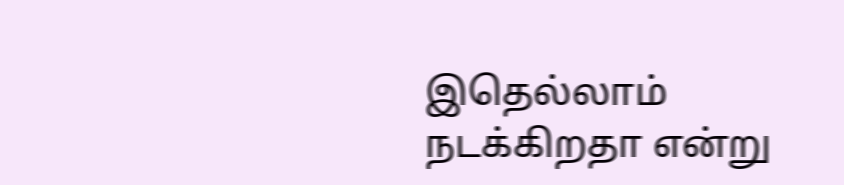இதெல்லாம் நடக்கிறதா என்று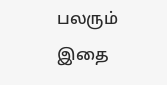பலரும் இதை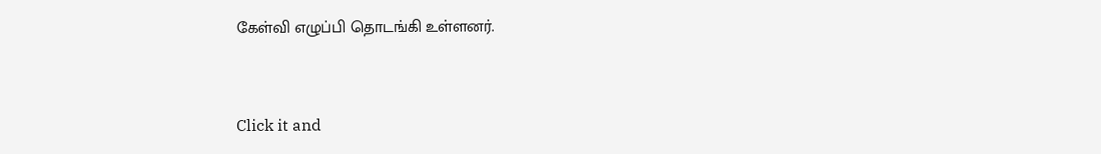கேள்வி எழுப்பி தொடங்கி உள்ளனர்.


Click it and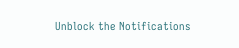Unblock the Notifications